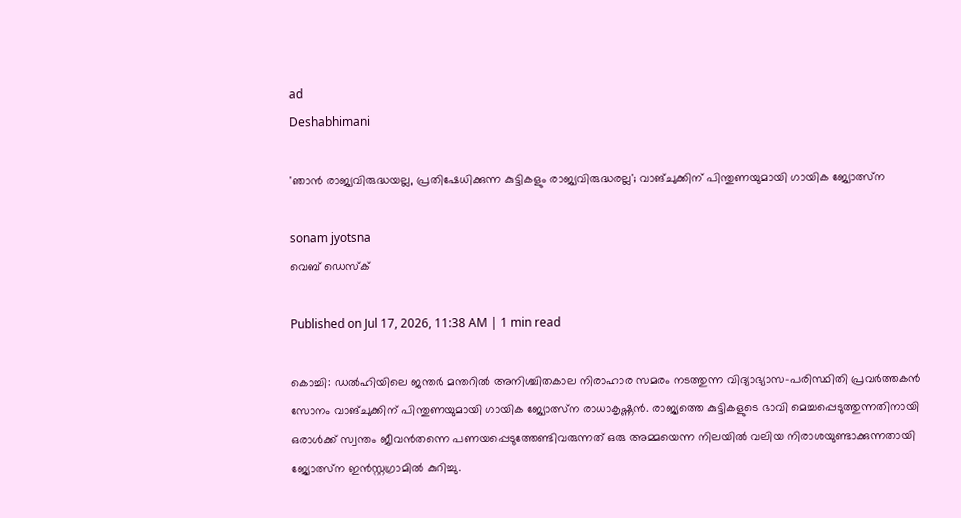ad
Deshabhimani

'ഞാൻ രാജ്യവിരുദ്ധയല്ല, പ്രതിഷേധിക്കുന്ന കുട്ടികളും രാജ്യവിരുദ്ധരല്ല'; വാങ്ചുക്കിന് പിന്തുണയുമായി ഗായിക ജ്യോത്സ്ന

sonam jyotsna
വെബ് ഡെസ്ക്

Published on Jul 17, 2026, 11:38 AM | 1 min read

കൊച്ചി: ഡൽഹിയിലെ ജന്തർ മന്തറിൽ അനിശ്ചിതകാല നിരാഹാര സമരം നടത്തുന്ന വിദ്യാഭ്യാസ–പരിസ്ഥിതി പ്രവർത്തകൻ സോനം വാങ്ചുക്കിന് പിന്തുണയുമായി ഗായിക ജ്യോത്സ്ന രാധാകൃഷ്ണൻ. രാജ്യത്തെ കുട്ടികളുടെ ഭാവി മെച്ചപ്പെടുത്തുന്നതിനായി ഒരാൾക്ക് സ്വന്തം ജീവൻതന്നെ പണയപ്പെടുത്തേണ്ടിവരുന്നത് ഒരു അമ്മയെന്ന നിലയിൽ വലിയ നിരാശയുണ്ടാക്കുന്നതായി ജ്യോത്സ്ന ഇൻസ്റ്റഗ്രാമിൽ കുറിച്ചു.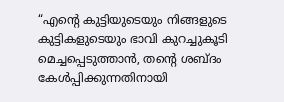“എന്റെ കുട്ടിയുടെയും നിങ്ങളുടെ കുട്ടികളുടെയും ഭാവി കുറച്ചുകൂടി മെച്ചപ്പെടുത്താൻ, തന്റെ ശബ്ദം കേൾപ്പിക്കുന്നതിനായി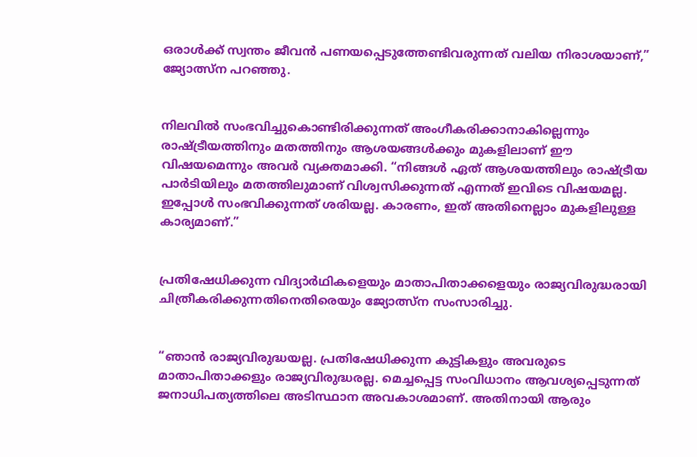ഒരാൾക്ക് സ്വന്തം ജീവൻ പണയപ്പെടുത്തേണ്ടിവരുന്നത് വലിയ നിരാശയാണ്,” ജ്യോത്സ്ന പറഞ്ഞു.


നിലവിൽ സംഭവിച്ചുകൊണ്ടിരിക്കുന്നത് അംഗീകരിക്കാനാകില്ലെന്നും രാഷ്ട്രീയത്തിനും മതത്തിനും ആശയങ്ങൾക്കും മുകളിലാണ് ഈ വിഷയമെന്നും അവർ വ്യക്തമാക്കി. “നിങ്ങൾ ഏത് ആശയത്തിലും രാഷ്ട്രീയ പാർടിയിലും മതത്തിലുമാണ് വിശ്വസിക്കുന്നത് എന്നത് ഇവിടെ വിഷയമല്ല. ഇപ്പോൾ സംഭവിക്കുന്നത് ശരിയല്ല. കാരണം, ഇത് അതിനെല്ലാം മുകളിലുള്ള കാര്യമാണ്.”


പ്രതിഷേധിക്കുന്ന വിദ്യാർഥികളെയും മാതാപിതാക്കളെയും രാജ്യവിരുദ്ധരായി ചിത്രീകരിക്കുന്നതിനെതിരെയും ജ്യോത്സ്ന സംസാരിച്ചു.


“ഞാൻ രാജ്യവിരുദ്ധയല്ല. പ്രതിഷേധിക്കുന്ന കുട്ടികളും അവരുടെ മാതാപിതാക്കളും രാജ്യവിരുദ്ധരല്ല. മെച്ചപ്പെട്ട സംവിധാനം ആവശ്യപ്പെടുന്നത് ജനാധിപത്യത്തിലെ അടിസ്ഥാന അവകാശമാണ്. അതിനായി ആരും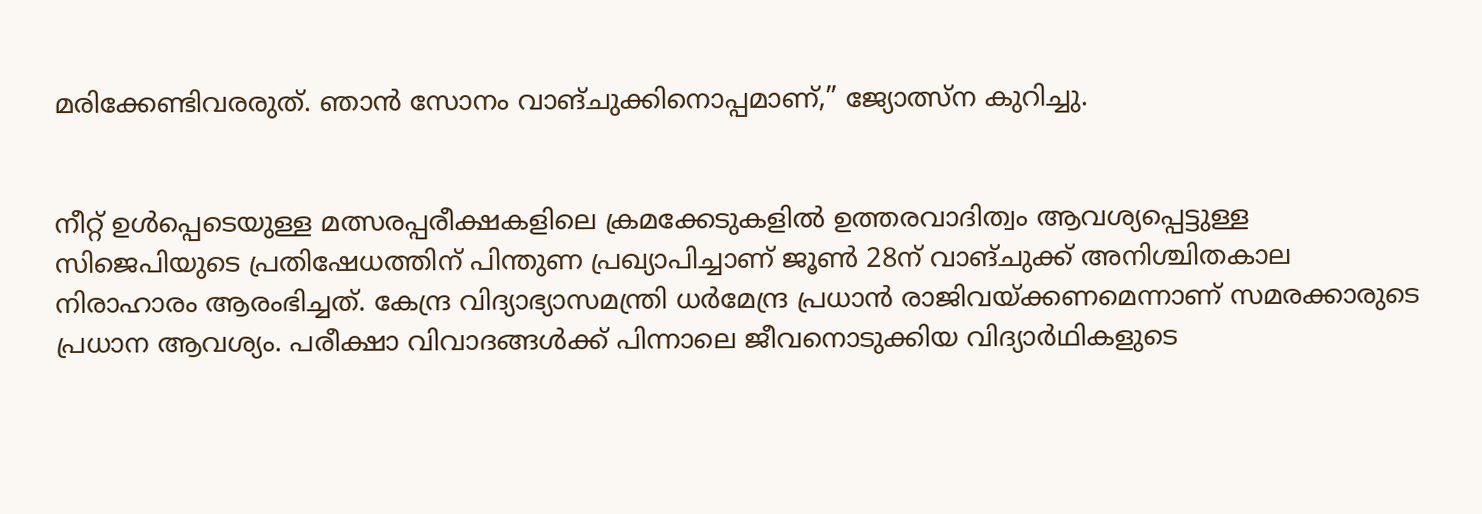മരിക്കേണ്ടിവരരുത്. ഞാൻ സോനം വാങ്ചുക്കിനൊപ്പമാണ്,” ജ്യോത്സ്ന കുറിച്ചു.


നീറ്റ് ഉൾപ്പെടെയുള്ള മത്സരപ്പരീക്ഷകളിലെ ക്രമക്കേടുകളിൽ ഉത്തരവാദിത്വം ആവശ്യപ്പെട്ടുള്ള സിജെപിയുടെ പ്രതിഷേധത്തിന് പിന്തുണ പ്രഖ്യാപിച്ചാണ് ജൂൺ 28ന് വാങ്ചുക്ക് അനിശ്ചിതകാല നിരാഹാരം ആരംഭിച്ചത്. കേന്ദ്ര വിദ്യാഭ്യാസമന്ത്രി ധർമേന്ദ്ര പ്രധാൻ രാജിവയ്ക്കണമെന്നാണ് സമരക്കാരുടെ പ്രധാന ആവശ്യം. പരീക്ഷാ വിവാദങ്ങൾക്ക് പിന്നാലെ ജീവനൊടുക്കിയ വിദ്യാർഥികളുടെ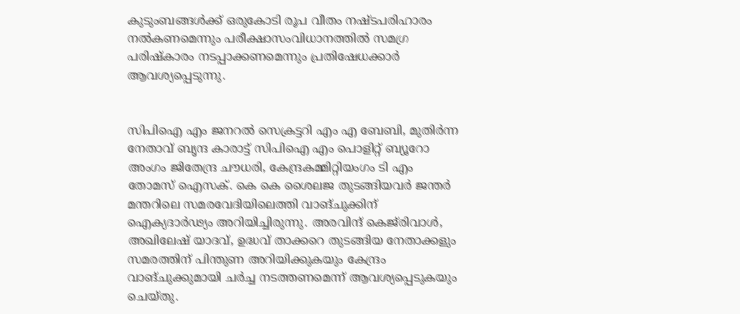കുടുംബങ്ങൾക്ക് ഒരുകോടി രൂപ വീതം നഷ്ടപരിഹാരം നൽകണമെന്നും പരീക്ഷാസംവിധാനത്തിൽ സമഗ്ര പരിഷ്കാരം നടപ്പാക്കണമെന്നും പ്രതിഷേധക്കാർ ആവശ്യപ്പെടുന്നു.


സിപിഐ എം ജനറൽ സെക്രട്ടറി എം എ ബേബി, മുതിർന്ന നേതാവ് ബൃന്ദ കാരാട്ട് സിപിഐ എം പൊളിറ്റ് ബ്യൂറോ അംഗം ജിതേന്ദ്ര ചൗധരി, കേന്ദ്രകമ്മിറ്റിയംഗം ടി എം തോമസ് ഐസക്. കെ കെ ശൈലജ തുടങ്ങിയവർ ജന്തർ മന്തറിലെ സമരവേദിയിലെത്തി വാങ്ചുക്കിന് ഐക്യദാർഢ്യം അറിയിച്ചിരുന്നു. അരവിന്ദ് കെജ്‌രിവാൾ, അഖിലേഷ് യാദവ്, ഉദ്ധവ് താക്കറെ തുടങ്ങിയ നേതാക്കളും സമരത്തിന് പിന്തുണ അറിയിക്കുകയും കേന്ദ്രം വാങ്ചുക്കുമായി ചർച്ച നടത്തണമെന്ന് ആവശ്യപ്പെടുകയും ചെയ്തു.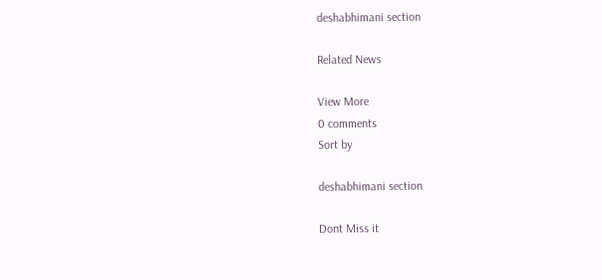deshabhimani section

Related News

View More
0 comments
Sort by

deshabhimani section

Dont Miss it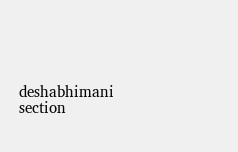deshabhimani section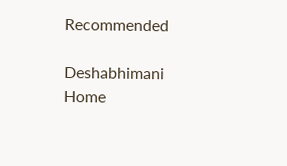Recommended

Deshabhimani
Home